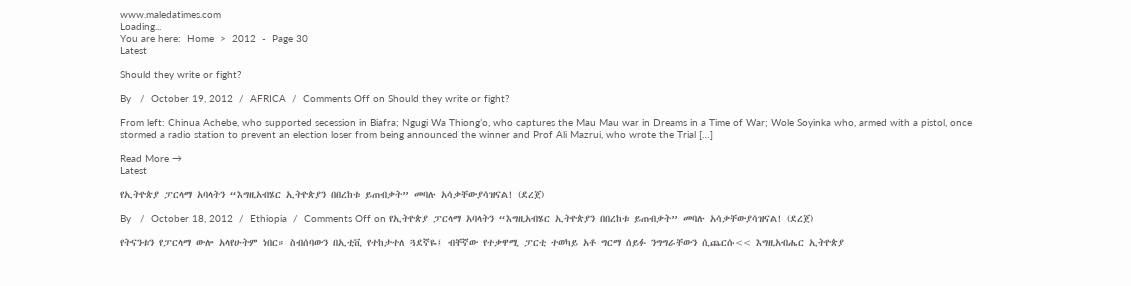www.maledatimes.com
Loading...
You are here:  Home  >  2012  -  Page 30
Latest

Should they write or fight?

By   /  October 19, 2012  /  AFRICA  /  Comments Off on Should they write or fight?

From left: Chinua Achebe, who supported secession in Biafra; Ngugi Wa Thiong’o, who captures the Mau Mau war in Dreams in a Time of War; Wole Soyinka who, armed with a pistol, once stormed a radio station to prevent an election loser from being announced the winner and Prof Ali Mazrui, who wrote the Trial […]

Read More →
Latest

የኢትዮጵያ ፓርላማ አባላትን “እግዚአብሄር ኢትዮጵያን በበረከቱ ይጠብቃት” መባሉ አሳቃቸውያሳዝናል! (ደረጀ)

By   /  October 18, 2012  /  Ethiopia  /  Comments Off on የኢትዮጵያ ፓርላማ አባላትን “እግዚአብሄር ኢትዮጵያን በበረከቱ ይጠብቃት” መባሉ አሳቃቸውያሳዝናል! (ደረጀ)

የትናንቱን የፓርላማ ውሎ አላየሁትም ነበር። ስብሰባውን በኢቲቪ የተከታተለ ጓደኛዬ፤ ብቸኛው የተቃዋሚ ፓርቲ ተወካይ አቶ ግርማ ሰይፉ ንግግራቸውን ሲጨርሱ<< እግዚአብሔር ኢትዮጵያ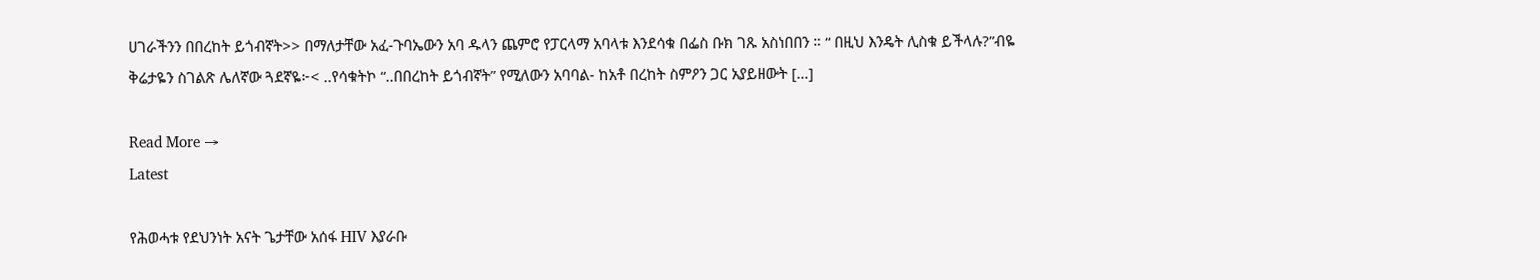ሀገራችንን በበረከት ይጎብኛት>> በማለታቸው አፈ-ጉባኤውን አባ ዱላን ጨምሮ የፓርላማ አባላቱ እንደሳቁ በፌስ ቡክ ገጹ አስነበበን ። “ በዚህ እንዴት ሊስቁ ይችላሉ?”ብዬ ቅሬታዬን ስገልጽ ሌለኛው ጓደኛዬ፦< ..የሳቁትኮ “..በበረከት ይጎብኛት” የሚለውን አባባል- ከአቶ በረከት ስምዖን ጋር አያይዘውት […]

Read More →
Latest

የሕወሓቱ የደህንነት አናት ጌታቸው አሰፋ HIV እያራቡ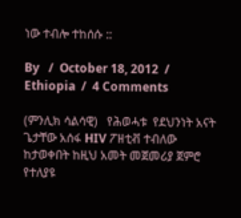ነው ተብሎ ተከሰሱ ::

By   /  October 18, 2012  /  Ethiopia  /  4 Comments

(ምንሊክ ሳልሳዊ)   የሕወሓቱ  የደህንነት አናት ጌታቸው አሰፋ HIV ፖዘቲቭ ተብለው ከታወቀበት ከዚህ አመት መጀመሪያ ጀምሮ የተለያዩ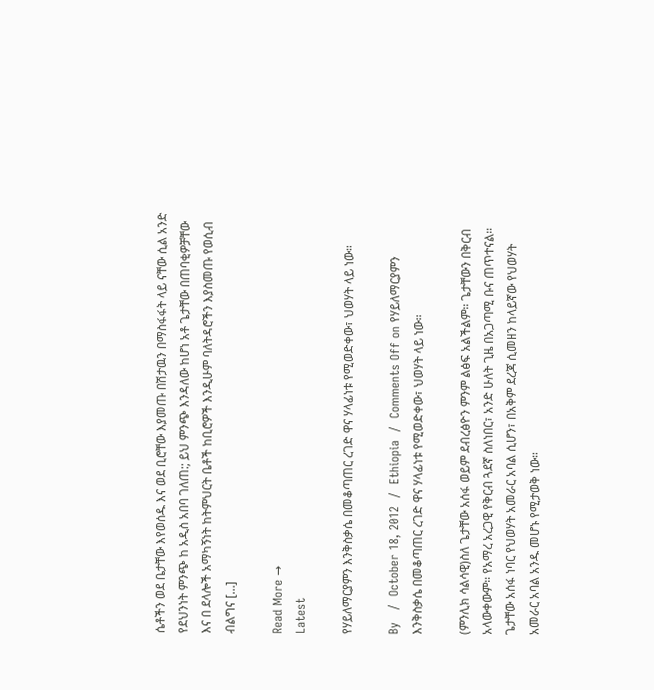ሴቶችን ወደ ቤታቸው እየወሰዱ እና ወደ ቢሮቸው እያመጡ በሽታዉን በማስፋፋት ላይ ናቸው ሲል አንድ የደህንነት ምንጭ ከ አዲስ አበባ ገለጠ:; ይህ ምንጭ እንዳለው ከሆነ አቶ ጌታቸው በጠባቂዎቻቸው እና በ ደላሎች አማካኝነት ከትምህርት ቤቶች ከቢሮዎች እንዲሁም ባለትዳሮችን እያስመጡ የወሲብ ብልግና […]

Read More →
Latest

የሃይለማርያምን እንቅስቃሴ በመቆጣጠር ረገድ ዋና ሃላፊነቱ የሚወድቀው፣ ህወሃት ላይ ነው።

By   /  October 18, 2012  /  Ethiopia  /  Comments Off on የሃይለማርያምን እንቅስቃሴ በመቆጣጠር ረገድ ዋና ሃላፊነቱ የሚወድቀው፣ ህወሃት ላይ ነው።

(ምንሊክ ሳልሳዊ)ስለ ጌታቸው አሰፋ ወይም ደብረፅዮን ምንም ልፅፍ አልችልም። ጌታቸውን በቅርብ አላውቀውም። የአማረ አረጋዊ የቅርብ ጓደኛ ስለነበር፣ አንድ ሁለት ጊዜ በአጋጣሚ ቡና ጠጥተናል። ጌታቸው አሰፋ ነባር የህወሃት አመራር አባል ሲሆን፣ በአቅም ደረጃ ሲመዘን ከላይኛው የህወሃት አመራር አባል አንዱ መሆኑ የሚታወቅ ነው።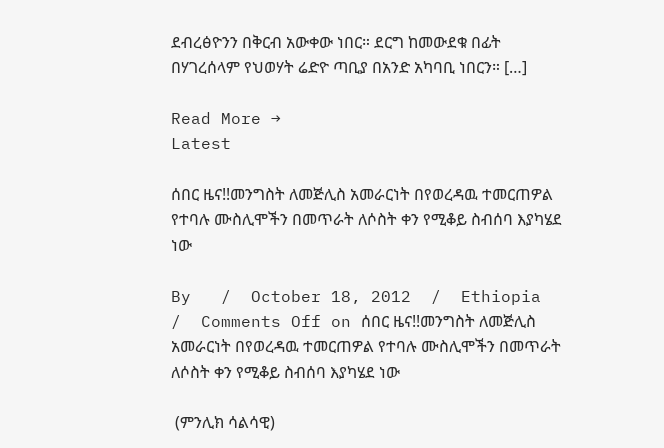ደብረፅዮንን በቅርብ አውቀው ነበር። ደርግ ከመውደቁ በፊት በሃገረሰላም የህወሃት ሬድዮ ጣቢያ በአንድ አካባቢ ነበርን። […]

Read More →
Latest

ሰበር ዜና!!መንግስት ለመጅሊስ አመራርነት በየወረዳዉ ተመርጠዎል የተባሉ ሙስሊሞችን በመጥራት ለሶስት ቀን የሚቆይ ስብሰባ እያካሄደ ነው

By   /  October 18, 2012  /  Ethiopia  /  Comments Off on ሰበር ዜና!!መንግስት ለመጅሊስ አመራርነት በየወረዳዉ ተመርጠዎል የተባሉ ሙስሊሞችን በመጥራት ለሶስት ቀን የሚቆይ ስብሰባ እያካሄደ ነው

 (ምንሊክ ሳልሳዊ)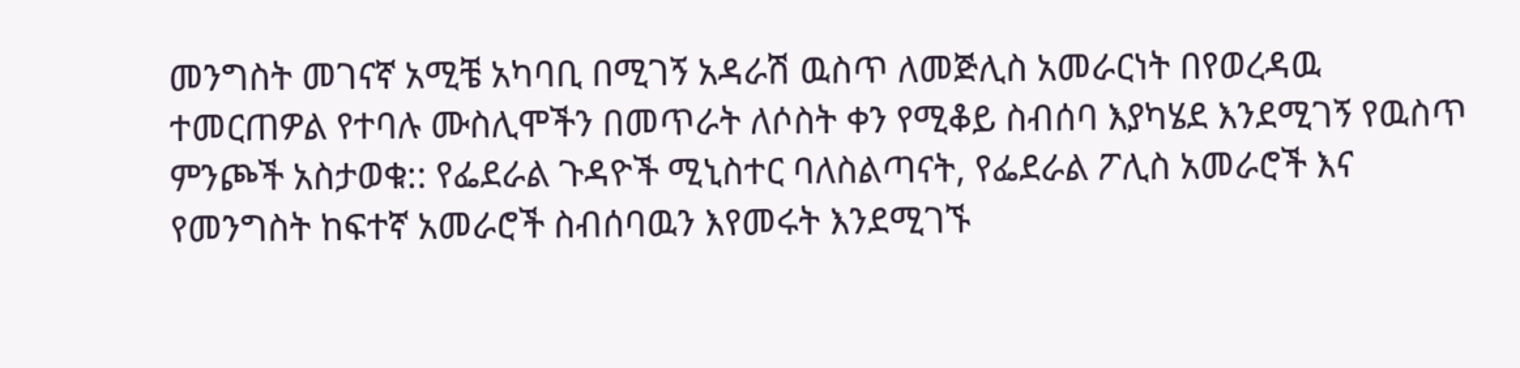መንግስት መገናኛ አሚቼ አካባቢ በሚገኝ አዳራሽ ዉስጥ ለመጅሊስ አመራርነት በየወረዳዉ ተመርጠዎል የተባሉ ሙስሊሞችን በመጥራት ለሶስት ቀን የሚቆይ ስብሰባ እያካሄደ እንደሚገኝ የዉስጥ ምንጮች አስታወቁ:: የፌደራል ጉዳዮች ሚኒስተር ባለስልጣናት, የፌደራል ፖሊስ አመራሮች እና የመንግስት ከፍተኛ አመራሮች ስብሰባዉን እየመሩት እንደሚገኙ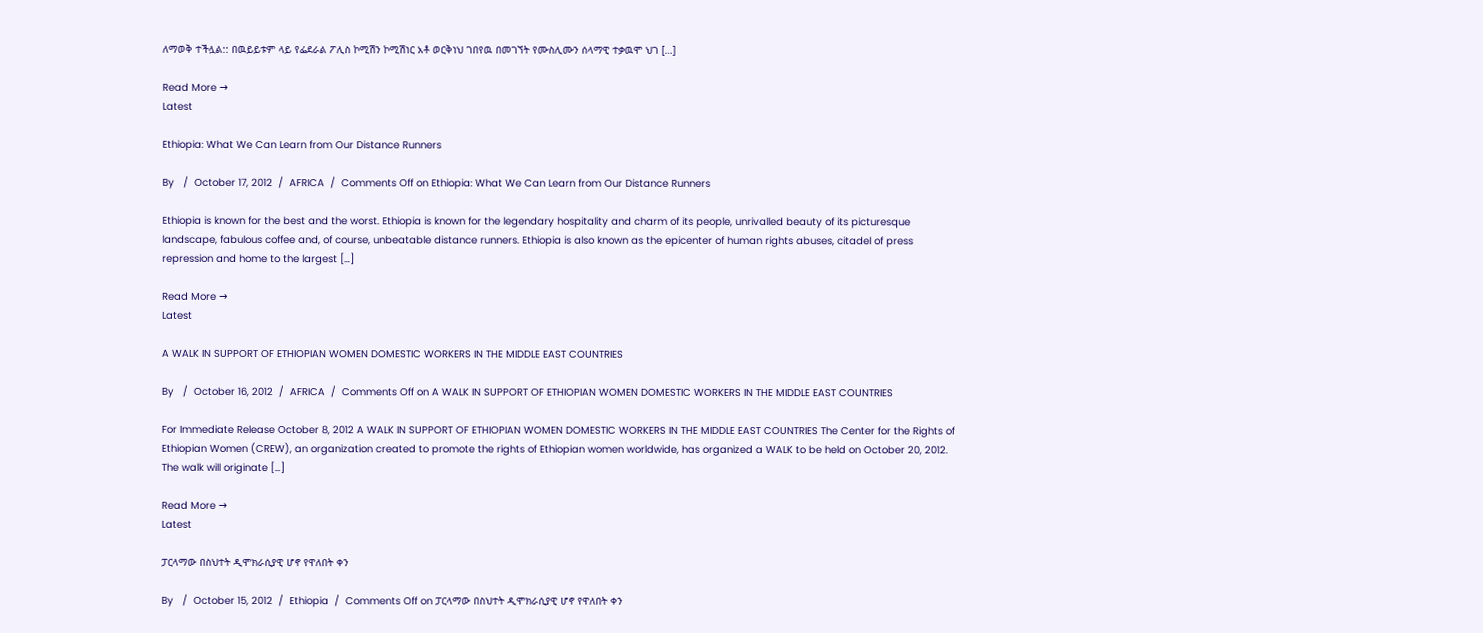ለማወቅ ተችሏል:: በዉይይቱም ላይ የፌደራል ፖሊስ ኮሚሽን ኮሚሽነር አቶ ወርቅነህ ገበየዉ በመገኘት የሙስሊሙን ሰላማዊ ተቃዉሞ ህገ […]

Read More →
Latest

Ethiopia: What We Can Learn from Our Distance Runners

By   /  October 17, 2012  /  AFRICA  /  Comments Off on Ethiopia: What We Can Learn from Our Distance Runners

Ethiopia is known for the best and the worst. Ethiopia is known for the legendary hospitality and charm of its people, unrivalled beauty of its picturesque landscape, fabulous coffee and, of course, unbeatable distance runners. Ethiopia is also known as the epicenter of human rights abuses, citadel of press repression and home to the largest […]

Read More →
Latest

A WALK IN SUPPORT OF ETHIOPIAN WOMEN DOMESTIC WORKERS IN THE MIDDLE EAST COUNTRIES

By   /  October 16, 2012  /  AFRICA  /  Comments Off on A WALK IN SUPPORT OF ETHIOPIAN WOMEN DOMESTIC WORKERS IN THE MIDDLE EAST COUNTRIES

For Immediate Release October 8, 2012 A WALK IN SUPPORT OF ETHIOPIAN WOMEN DOMESTIC WORKERS IN THE MIDDLE EAST COUNTRIES The Center for the Rights of Ethiopian Women (CREW), an organization created to promote the rights of Ethiopian women worldwide, has organized a WALK to be held on October 20, 2012. The walk will originate […]

Read More →
Latest

ፓርላማው በስህተት ዲሞክራሲያዊ ሆኖ የዋለበት ቀን

By   /  October 15, 2012  /  Ethiopia  /  Comments Off on ፓርላማው በስህተት ዲሞክራሲያዊ ሆኖ የዋለበት ቀን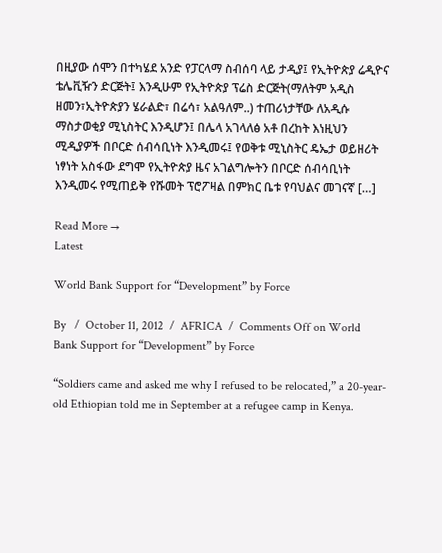በዚያው ሰሞን በተካሄደ አንድ የፓርላማ ስብሰባ ላይ ታዲያ፤ የኢትዮጵያ ሬዲዮና ቴሌቪዥን ድርጅት፤ እንዲሁም የኢትዮጵያ ፕሬስ ድርጅት(ማለትም አዲስ ዘመን፣ኢትዮጵያን ሄራልድ፣ በሬሳ፣ አልዓለም..) ተጠሪነታቸው ለአዲሱ ማስታወቂያ ሚኒስትር እንዲሆን፤ በሌላ አገላለፅ አቶ በረከት እነዚህን ሚዲያዎች በቦርድ ሰብሳቢነት እንዲመሩ፤ የወቅቱ ሚኒስትር ዴኤታ ወይዘሪት ነፃነት አስፋው ደግሞ የኢትዮጵያ ዜና አገልግሎትን በቦርድ ሰብሳቢነት እንዲመሩ የሚጠይቅ የሹመት ፕሮፖዛል በምክር ቤቱ የባህልና መገናኛ […]

Read More →
Latest

World Bank Support for “Development” by Force

By   /  October 11, 2012  /  AFRICA  /  Comments Off on World Bank Support for “Development” by Force

“Soldiers came and asked me why I refused to be relocated,” a 20-year-old Ethiopian told me in September at a refugee camp in Kenya.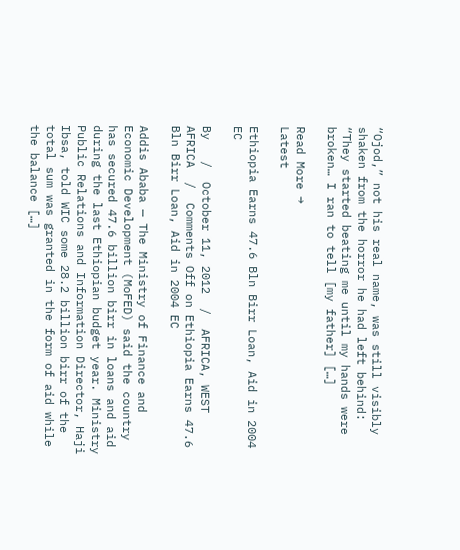“Ojod,” not his real name, was still visibly shaken from the horror he had left behind: “They started beating me until my hands were broken… I ran to tell [my father] […]

Read More →
Latest

Ethiopia Earns 47.6 Bln Birr Loan, Aid in 2004 EC

By   /  October 11, 2012  /  AFRICA, WEST AFRICA  /  Comments Off on Ethiopia Earns 47.6 Bln Birr Loan, Aid in 2004 EC

Addis Ababa — The Ministry of Finance and Economic Development (MoFED) said the country has secured 47.6 billion birr in loans and aid during the last Ethiopian budget year. Ministry Public Relations and Information Director, Haji Ibsa, told WIC some 28.2 billion birr of the total sum was granted in the form of aid while the balance […]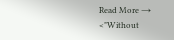Read More →
<"Without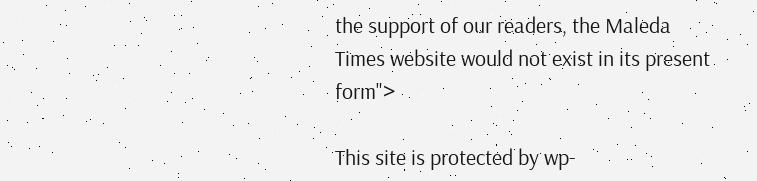the support of our readers, the Maleda Times website would not exist in its present form">

This site is protected by wp-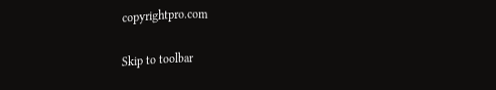copyrightpro.com

Skip to toolbar